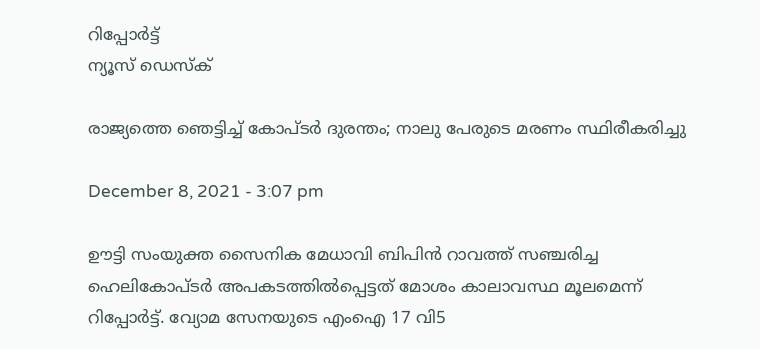റിപ്പോര്‍ട്ട്
ന്യൂസ് ഡെസ്ക്

രാജ്യത്തെ ഞെട്ടിച്ച് കോപ്ടർ ദുരന്തം; നാലു പേരുടെ മരണം സ്ഥിരീകരിച്ചു

December 8, 2021 - 3:07 pm

ഊട്ടി സംയുക്ത സൈനിക മേധാവി ബിപിൻ റാവത്ത് സഞ്ചരിച്ച ഹെലികോപ്ടർ അപകടത്തിൽപ്പെട്ടത് മോശം കാലാവസ്ഥ മൂലമെന്ന് റിപ്പോർട്ട്. വ്യോമ സേനയുടെ എംഐ 17 വി5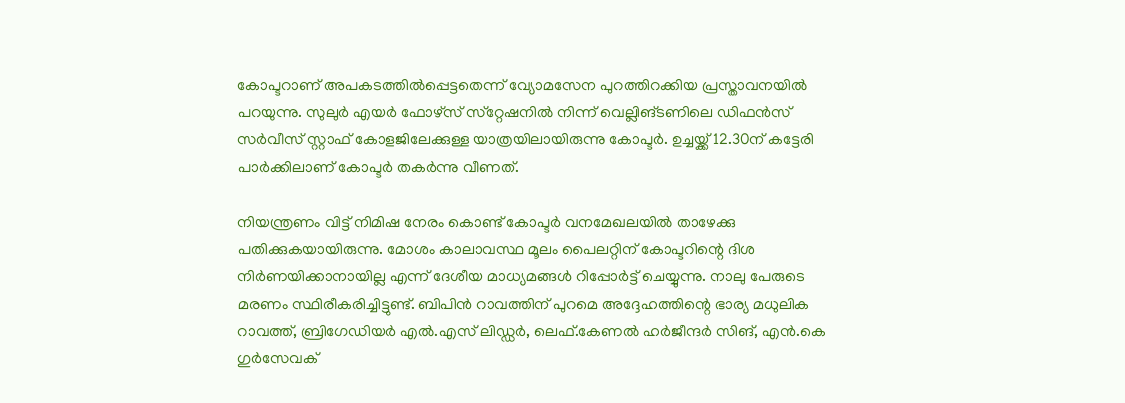കോപ്ടറാണ് അപകടത്തിൽപ്പെട്ടതെന്ന് വ്യോമസേന പുറത്തിറക്കിയ പ്രസ്താവനയിൽ പറയുന്നു. സുലുർ എയർ ഫോഴ്‌സ് സ്‌റ്റേഷനിൽ നിന്ന് വെല്ലിങ്ടണിലെ ഡിഫൻസ് സർവീസ് സ്റ്റാഫ് കോളജിലേക്കുള്ള യാത്രയിലായിരുന്നു കോപ്ടർ. ഉച്ചയ്ക്ക് 12.30ന് കട്ടേരി പാർക്കിലാണ് കോപ്ടർ തകർന്നു വീണത്.

നിയന്ത്രണം വിട്ട് നിമിഷ നേരം കൊണ്ട് കോപ്ടർ വനമേഖലയിൽ താഴേക്കു പതിക്കുകയായിരുന്നു. മോശം കാലാവസ്ഥ മൂലം പൈലറ്റിന് കോപ്ടറിന്റെ ദിശ നിർണയിക്കാനായില്ല എന്ന് ദേശീയ മാധ്യമങ്ങൾ റിപ്പോർട്ട് ചെയ്യുന്നു. നാലു പേരുടെ മരണം സ്ഥിരീകരിച്ചിട്ടുണ്ട്. ബിപിൻ റാവത്തിന് പുറമെ അദ്ദേഹത്തിന്റെ ഭാര്യ മധുലിക റാവത്ത്, ബ്രിഗേഡിയർ എൽ.എസ് ലിഡ്ഡർ, ലെഫ്.കേണൽ ഹർജീന്ദർ സിങ്, എൻ.കെ ഗുർസേവക്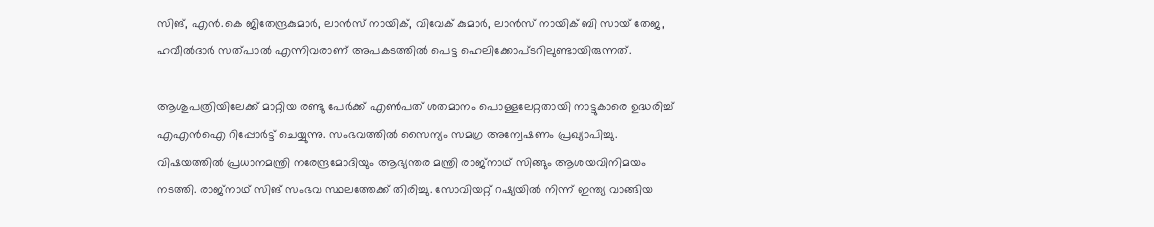സിങ്, എൻ.കെ ജിതേന്ദ്രകുമാർ, ലാൻസ് നായിക്, വിവേക് കുമാർ, ലാൻസ് നായിക് ബി സായ് തേജ, ഹവീൽദാർ സത്പാൽ എന്നിവരാണ് അപകടത്തിൽ പെട്ട ഹെലിക്കോപ്ടറിലുണ്ടായിരുന്നത്.

ആശുപത്രിയിലേക്ക് മാറ്റിയ രണ്ടു പേർക്ക് എൺപത് ശതമാനം പൊള്ളലേറ്റതായി നാട്ടുകാരെ ഉദ്ധരിച്ച് എഎൻഐ റിപ്പോർട്ട് ചെയ്യുന്നു. സംഭവത്തിൽ സൈന്യം സമഗ്ര അന്വേഷണം പ്രഖ്യാപിച്ചു. വിഷയത്തിൽ പ്രധാനമന്ത്രി നരേന്ദ്രമോദിയും ആഭ്യന്തര മന്ത്രി രാജ്‌നാഥ് സിങ്ങും ആശയവിനിമയം നടത്തി. രാജ്നാഥ് സിങ് സംഭവ സ്ഥലത്തേക്ക് തിരിച്ചു. സോവിയറ്റ് റഷ്യയിൽ നിന്ന് ഇന്ത്യ വാങ്ങിയ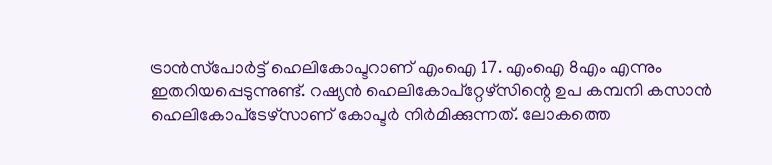ട്രാൻസ്‌പോർട്ട് ഹെലികോപ്ടറാണ് എംഐ 17. എംഐ 8എം എന്നും ഇതറിയപ്പെടുന്നുണ്ട്. റഷ്യൻ ഹെലികോപ്‌റ്റേഴ്‌സിന്റെ ഉപ കമ്പനി കസാൻ ഹെലികോപ്‌ടേഴ്‌സാണ് കോപ്ടർ നിർമിക്കുന്നത്. ലോകത്തെ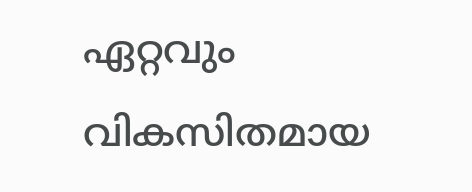ഏറ്റവും വികസിതമായ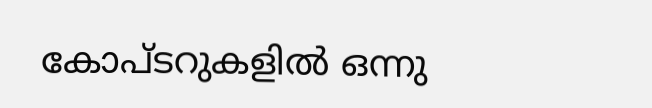കോപ്ടറുകളിൽ ഒന്നു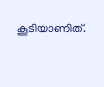കൂടിയാണിത്.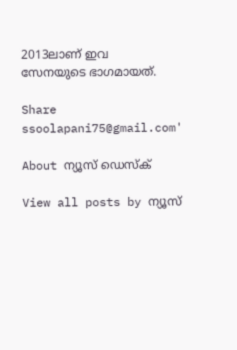2013ലാണ് ഇവ സേനയുടെ ഭാഗമായത്.

Share
ssoolapani75@gmail.com'

About ന്യൂസ് ഡെസ്ക്

View all posts by ന്യൂസ്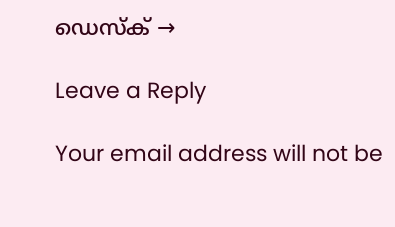ഡെസ്ക് →

Leave a Reply

Your email address will not be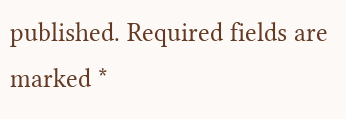published. Required fields are marked *